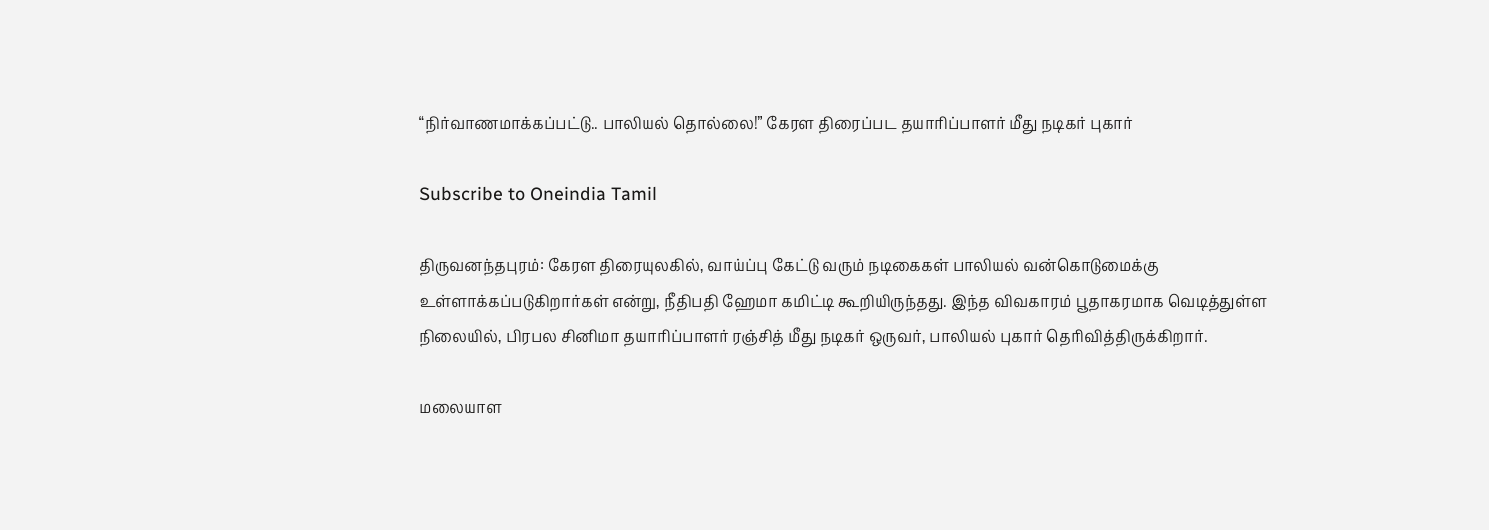“நிர்வாணமாக்கப்பட்டு.. பாலியல் தொல்லை!” கேரள திரைப்பட தயாரிப்பாளர் மீது நடிகர் புகார்

Subscribe to Oneindia Tamil

திருவனந்தபுரம்: கேரள திரையுலகில், வாய்ப்பு கேட்டு வரும் நடிகைகள் பாலியல் வன்கொடுமைக்கு உள்ளாக்கப்படுகிறார்கள் என்று, நீதிபதி ஹேமா கமிட்டி கூறியிருந்தது. இந்த விவகாரம் பூதாகரமாக வெடித்துள்ள நிலையில், பிரபல சினிமா தயாரிப்பாளர் ரஞ்சித் மீது நடிகர் ஒருவர், பாலியல் புகார் தெரிவித்திருக்கிறார்.

மலையாள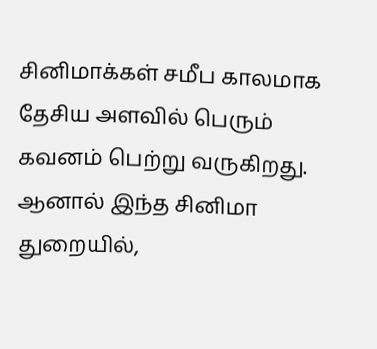சினிமாக்கள் சமீப காலமாக தேசிய அளவில் பெரும் கவனம் பெற்று வருகிறது. ஆனால் இந்த சினிமா துறையில்,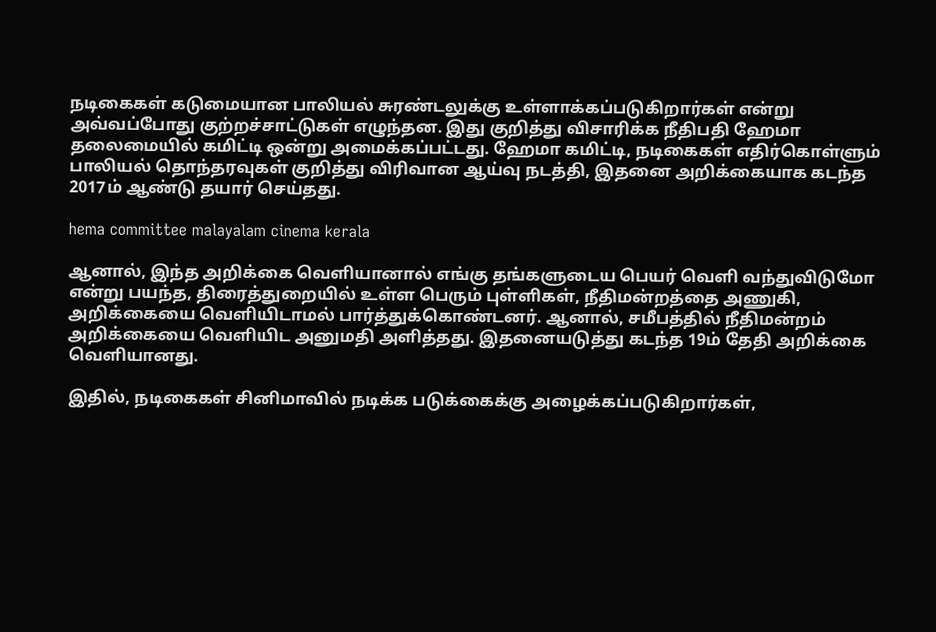நடிகைகள் கடுமையான பாலியல் சுரண்டலுக்கு உள்ளாக்கப்படுகிறார்கள் என்று அவ்வப்போது குற்றச்சாட்டுகள் எழுந்தன. இது குறித்து விசாரிக்க நீதிபதி ஹேமா தலைமையில் கமிட்டி ஒன்று அமைக்கப்பட்டது. ஹேமா கமிட்டி, நடிகைகள் எதிர்கொள்ளும் பாலியல் தொந்தரவுகள் குறித்து விரிவான ஆய்வு நடத்தி, இதனை அறிக்கையாக கடந்த 2017ம் ஆண்டு தயார் செய்தது.

hema committee malayalam cinema kerala

ஆனால், இந்த அறிக்கை வெளியானால் எங்கு தங்களுடைய பெயர் வெளி வந்துவிடுமோ என்று பயந்த, திரைத்துறையில் உள்ள பெரும் புள்ளிகள், நீதிமன்றத்தை அணுகி, அறிக்கையை வெளியிடாமல் பார்த்துக்கொண்டனர். ஆனால், சமீபத்தில் நீதிமன்றம் அறிக்கையை வெளியிட அனுமதி அளித்தது. இதனையடுத்து கடந்த 19ம் தேதி அறிக்கை வெளியானது.

இதில், நடிகைகள் சினிமாவில் நடிக்க படுக்கைக்கு அழைக்கப்படுகிறார்கள்,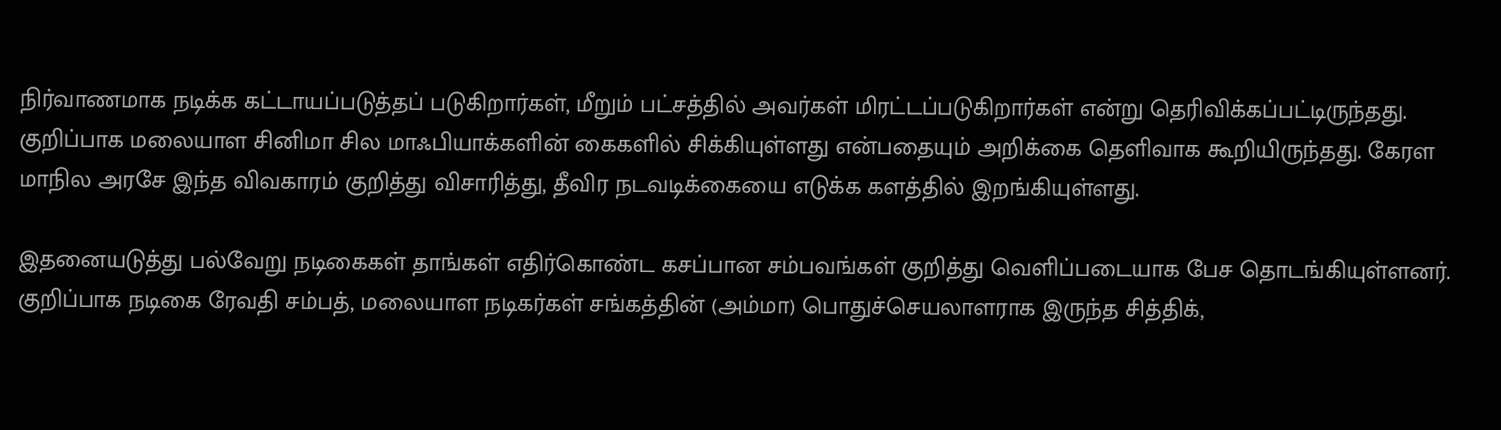நிர்வாணமாக நடிக்க கட்டாயப்படுத்தப் படுகிறார்கள், மீறும் பட்சத்தில் அவர்கள் மிரட்டப்படுகிறார்கள் என்று தெரிவிக்கப்பட்டிருந்தது. குறிப்பாக மலையாள சினிமா சில மாஃபியாக்களின் கைகளில் சிக்கியுள்ளது என்பதையும் அறிக்கை தெளிவாக கூறியிருந்தது. கேரள மாநில அரசே இந்த விவகாரம் குறித்து விசாரித்து, தீவிர நடவடிக்கையை எடுக்க களத்தில் இறங்கியுள்ளது.

இதனையடுத்து பல்வேறு நடிகைகள் தாங்கள் எதிர்கொண்ட கசப்பான சம்பவங்கள் குறித்து வெளிப்படையாக பேச தொடங்கியுள்ளனர். குறிப்பாக நடிகை ரேவதி சம்பத், மலையாள நடிகர்கள் சங்கத்தின் (அம்மா) பொதுச்செயலாளராக இருந்த சித்திக்,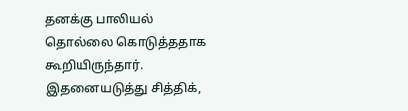தனக்கு பாலியல் தொல்லை கொடுத்ததாக கூறியிருந்தார். இதனையடுத்து சித்திக்,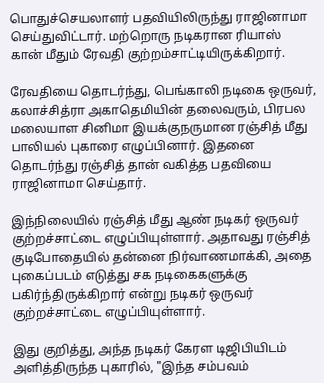பொதுச்செயலாளர் பதவியிலிருந்து ராஜினாமா செய்துவிட்டார். மற்றொரு நடிகரான ரியாஸ் கான் மீதும் ரேவதி குற்றம்சாட்டியிருக்கிறார்.

ரேவதியை தொடர்ந்து, பெங்காலி நடிகை ஒருவர், கலாச்சித்ரா அகாதெமியின் தலைவரும், பிரபல மலையாள சினிமா இயக்குநருமான ரஞ்சித் மீது பாலியல் புகாரை எழுப்பினார். இதனை தொடர்ந்து ரஞ்சித் தான் வகித்த பதவியை ராஜினாமா செய்தார்.

இந்நிலையில் ரஞ்சித் மீது ஆண் நடிகர் ஒருவர் குற்றச்சாட்டை எழுப்பியுள்ளார். அதாவது ரஞ்சித் குடிபோதையில் தன்னை நிர்வாணமாக்கி, அதை புகைப்படம் எடுத்து சக நடிகைகளுக்கு பகிர்ந்திருக்கிறார் என்று நடிகர் ஒருவர் குற்றச்சாட்டை எழுப்பியுள்ளார்.

இது குறித்து, அந்த நடிகர் கேரள டிஜிபியிடம் அளித்திருந்த புகாரில், "இந்த சம்பவம்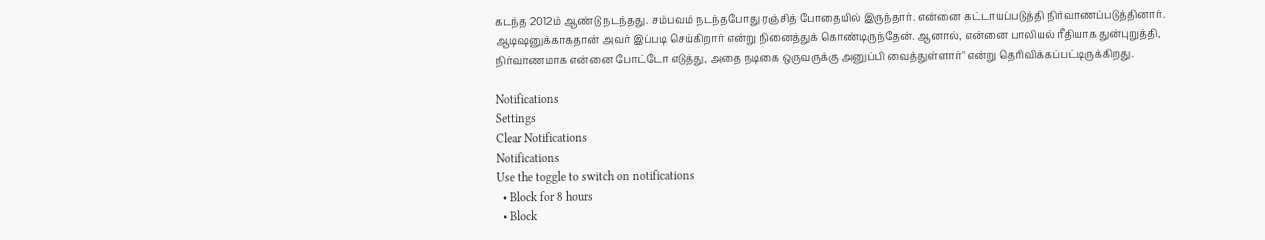கடந்த 2012ம் ஆண்டு நடந்தது. சம்பவம் நடந்தபோது ரஞ்சித் போதையில் இருந்தார். என்னை கட்டாயப்படுத்தி நிர்வாணப்படுத்தினார். ஆடிஷனுக்காகதான் அவர் இப்படி செய்கிறார் என்று நினைத்துக் கொண்டிருந்தேன். ஆனால், என்னை பாலியல் ரீதியாக துன்புறுத்தி, நிர்வாணமாக என்னை போட்டோ எடுத்து, அதை நடிகை ஒருவருக்கு அனுப்பி வைத்துள்ளார்" என்று தெரிவிக்கப்பட்டிருக்கிறது.

Notifications
Settings
Clear Notifications
Notifications
Use the toggle to switch on notifications
  • Block for 8 hours
  • Block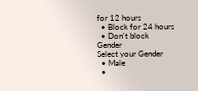for 12 hours
  • Block for 24 hours
  • Don't block
Gender
Select your Gender
  • Male
  •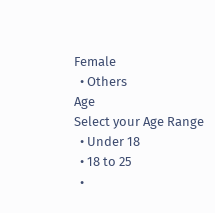Female
  • Others
Age
Select your Age Range
  • Under 18
  • 18 to 25
  •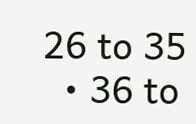26 to 35
  • 36 to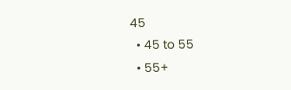45
  • 45 to 55
  • 55+